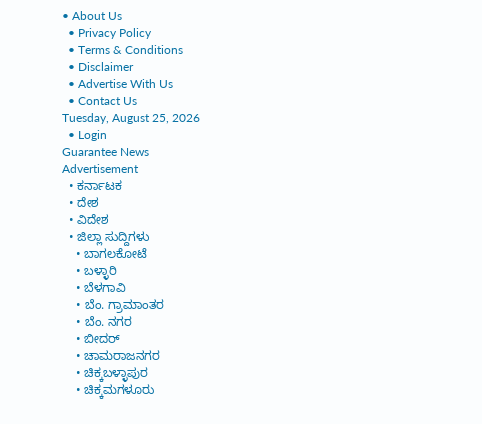• About Us
  • Privacy Policy
  • Terms & Conditions
  • Disclaimer
  • Advertise With Us
  • Contact Us
Tuesday, August 25, 2026
  • Login
Guarantee News
Advertisement
  • ಕರ್ನಾಟಕ
  • ದೇಶ
  • ವಿದೇಶ
  • ಜಿಲ್ಲಾ ಸುದ್ದಿಗಳು
    • ಬಾಗಲಕೋಟೆ
    • ಬಳ್ಳಾರಿ
    • ಬೆಳಗಾವಿ
    • ಬೆಂ. ಗ್ರಾಮಾಂತರ
    • ಬೆಂ. ನಗರ
    • ಬೀದರ್
    • ಚಾಮರಾಜನಗರ
    • ಚಿಕ್ಕಬಳ್ಳಾಪುರ
    • ಚಿಕ್ಕಮಗಳೂರು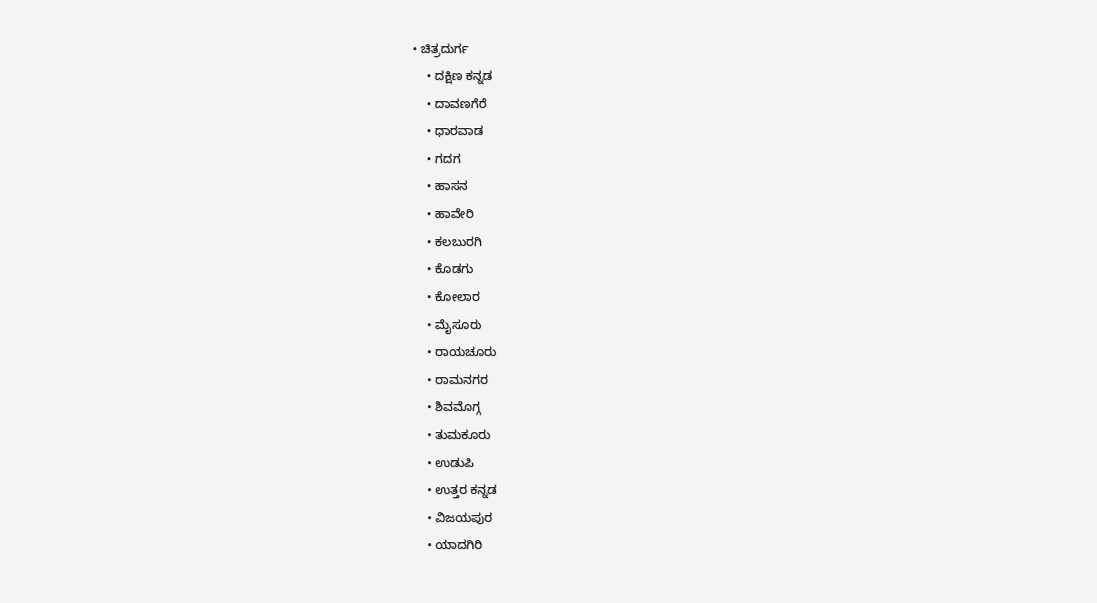• ಚಿತ್ರದುರ್ಗ
    • ದಕ್ಷಿಣ ಕನ್ನಡ
    • ದಾವಣಗೆರೆ
    • ಧಾರವಾಡ
    • ಗದಗ
    • ಹಾಸನ
    • ಹಾವೇರಿ
    • ಕಲಬುರಗಿ
    • ಕೊಡಗು
    • ಕೋಲಾರ
    • ಮೈಸೂರು
    • ರಾಯಚೂರು
    • ರಾಮನಗರ
    • ಶಿವಮೊಗ್ಗ
    • ತುಮಕೂರು
    • ಉಡುಪಿ
    • ಉತ್ತರ ಕನ್ನಡ
    • ವಿಜಯಪುರ
    • ಯಾದಗಿರಿ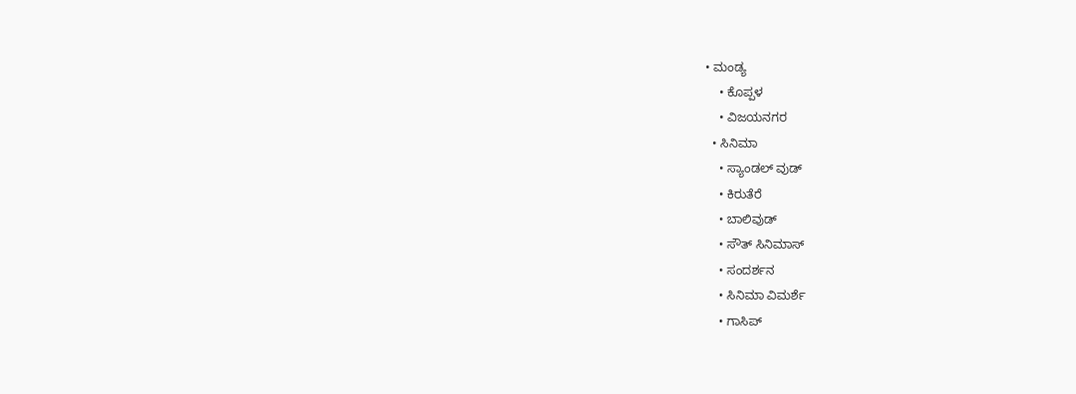• ಮಂಡ್ಯ
    • ಕೊಪ್ಪಳ
    • ವಿಜಯನಗರ
  • ಸಿನಿಮಾ
    • ಸ್ಯಾಂಡಲ್ ವುಡ್
    • ಕಿರುತೆರೆ
    • ಬಾಲಿವುಡ್
    • ಸೌತ್ ಸಿನಿಮಾಸ್
    • ಸಂದರ್ಶನ
    • ಸಿನಿಮಾ ವಿಮರ್ಶೆ
    • ಗಾಸಿಪ್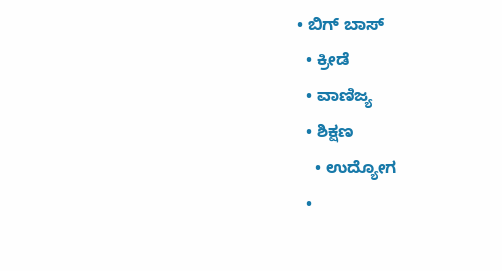• ಬಿಗ್ ಬಾಸ್
  • ಕ್ರೀಡೆ
  • ವಾಣಿಜ್ಯ
  • ಶಿಕ್ಷಣ
    • ಉದ್ಯೋಗ
  •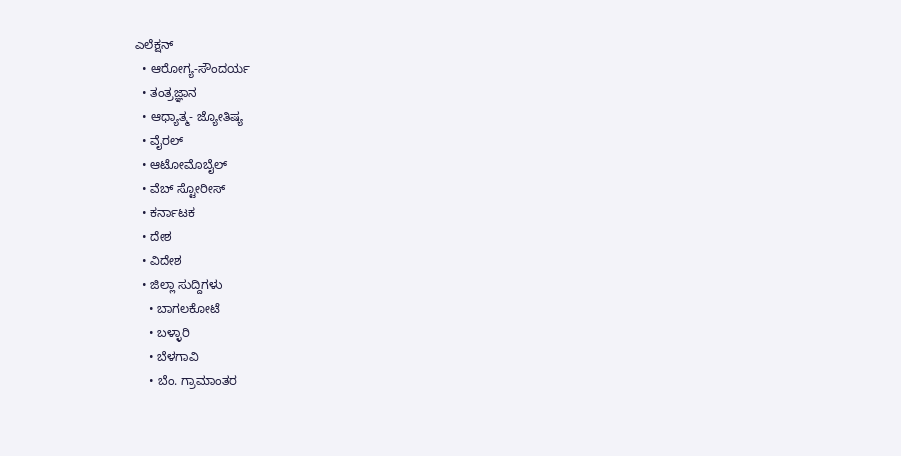ಎಲೆಕ್ಷನ್
  • ಆರೋಗ್ಯ-ಸೌಂದರ್ಯ
  • ತಂತ್ರಜ್ಞಾನ
  • ಆಧ್ಯಾತ್ಮ- ಜ್ಯೋತಿಷ್ಯ
  • ವೈರಲ್
  • ಆಟೋಮೊಬೈಲ್
  • ವೆಬ್ ಸ್ಟೋರೀಸ್
  • ಕರ್ನಾಟಕ
  • ದೇಶ
  • ವಿದೇಶ
  • ಜಿಲ್ಲಾ ಸುದ್ದಿಗಳು
    • ಬಾಗಲಕೋಟೆ
    • ಬಳ್ಳಾರಿ
    • ಬೆಳಗಾವಿ
    • ಬೆಂ. ಗ್ರಾಮಾಂತರ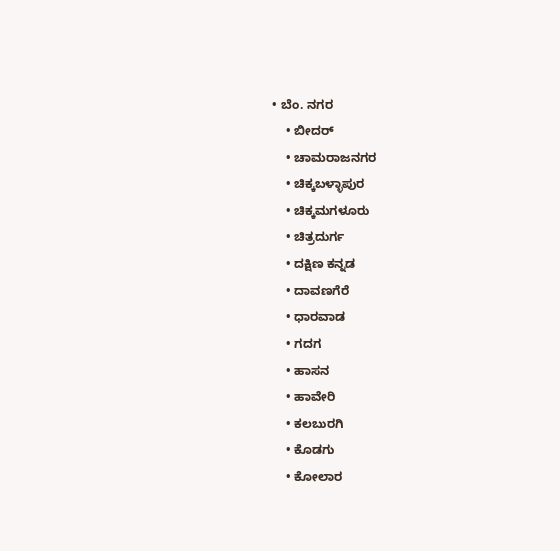• ಬೆಂ. ನಗರ
    • ಬೀದರ್
    • ಚಾಮರಾಜನಗರ
    • ಚಿಕ್ಕಬಳ್ಳಾಪುರ
    • ಚಿಕ್ಕಮಗಳೂರು
    • ಚಿತ್ರದುರ್ಗ
    • ದಕ್ಷಿಣ ಕನ್ನಡ
    • ದಾವಣಗೆರೆ
    • ಧಾರವಾಡ
    • ಗದಗ
    • ಹಾಸನ
    • ಹಾವೇರಿ
    • ಕಲಬುರಗಿ
    • ಕೊಡಗು
    • ಕೋಲಾರ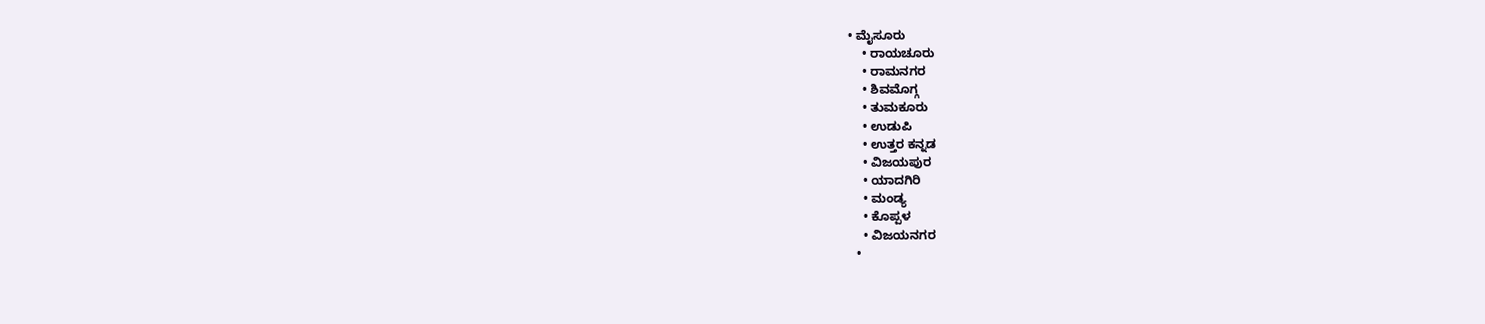• ಮೈಸೂರು
    • ರಾಯಚೂರು
    • ರಾಮನಗರ
    • ಶಿವಮೊಗ್ಗ
    • ತುಮಕೂರು
    • ಉಡುಪಿ
    • ಉತ್ತರ ಕನ್ನಡ
    • ವಿಜಯಪುರ
    • ಯಾದಗಿರಿ
    • ಮಂಡ್ಯ
    • ಕೊಪ್ಪಳ
    • ವಿಜಯನಗರ
  •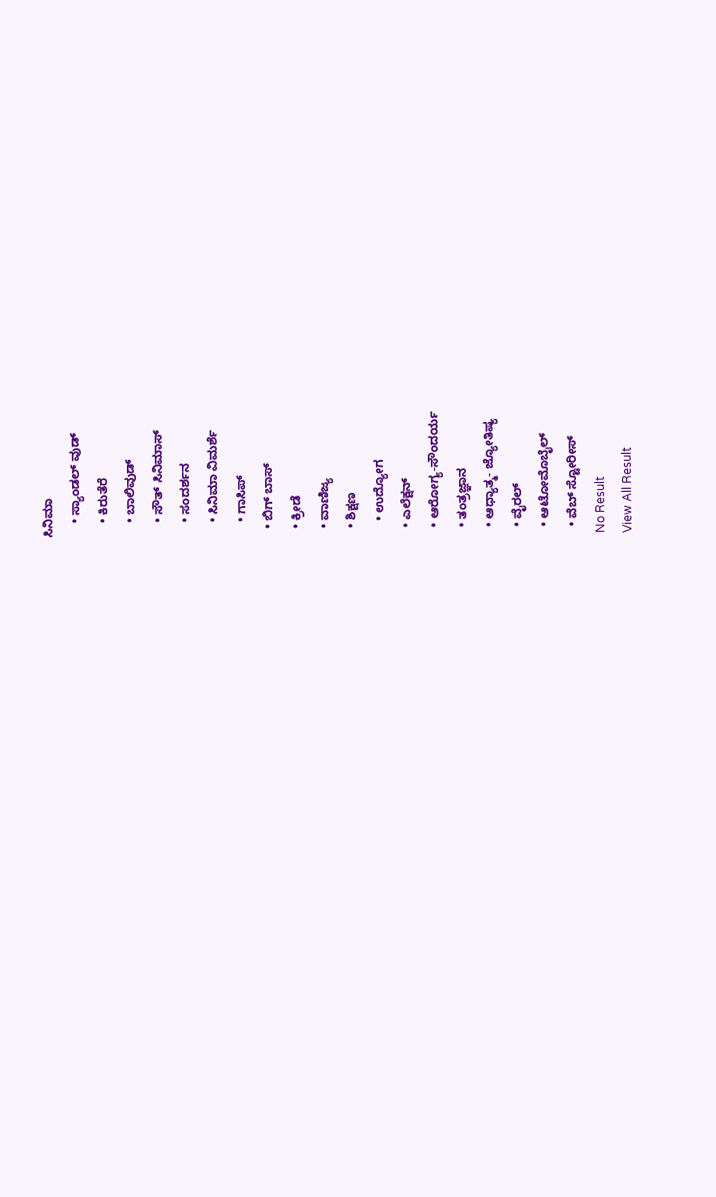ಸಿನಿಮಾ
    • ಸ್ಯಾಂಡಲ್ ವುಡ್
    • ಕಿರುತೆರೆ
    • ಬಾಲಿವುಡ್
    • ಸೌತ್ ಸಿನಿಮಾಸ್
    • ಸಂದರ್ಶನ
    • ಸಿನಿಮಾ ವಿಮರ್ಶೆ
    • ಗಾಸಿಪ್
  • ಬಿಗ್ ಬಾಸ್
  • ಕ್ರೀಡೆ
  • ವಾಣಿಜ್ಯ
  • ಶಿಕ್ಷಣ
    • ಉದ್ಯೋಗ
  • ಎಲೆಕ್ಷನ್
  • ಆರೋಗ್ಯ-ಸೌಂದರ್ಯ
  • ತಂತ್ರಜ್ಞಾನ
  • ಆಧ್ಯಾತ್ಮ- ಜ್ಯೋತಿಷ್ಯ
  • ವೈರಲ್
  • ಆಟೋಮೊಬೈಲ್
  • ವೆಬ್ ಸ್ಟೋರೀಸ್
No Result
View All Result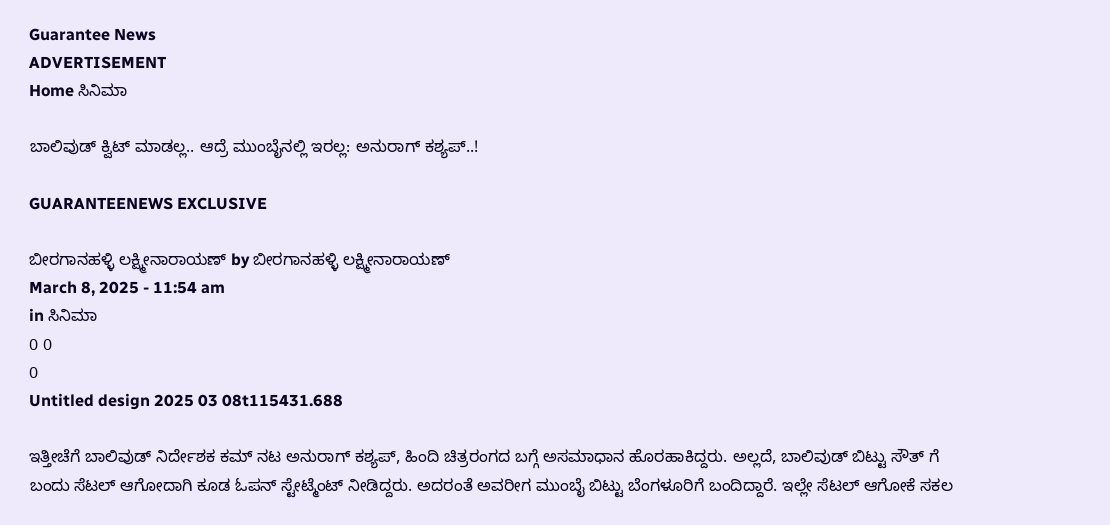Guarantee News
ADVERTISEMENT
Home ಸಿನಿಮಾ

ಬಾಲಿವುಡ್ ಕ್ವಿಟ್ ಮಾಡಲ್ಲ.. ಆದ್ರೆ ಮುಂಬೈನಲ್ಲಿ ಇರಲ್ಲ: ಅನುರಾಗ್ ಕಶ್ಯಪ್..!

GUARANTEENEWS EXCLUSIVE

ಬೀರಗಾನಹಳ್ಳಿ ಲಕ್ಷ್ಮೀನಾರಾಯಣ್ by ಬೀರಗಾನಹಳ್ಳಿ ಲಕ್ಷ್ಮೀನಾರಾಯಣ್
March 8, 2025 - 11:54 am
in ಸಿನಿಮಾ
0 0
0
Untitled design 2025 03 08t115431.688

ಇತ್ತೀಚೆಗೆ ಬಾಲಿವುಡ್ ನಿರ್ದೇಶಕ ಕಮ್ ನಟ ಅನುರಾಗ್ ಕಶ್ಯಪ್, ಹಿಂದಿ ಚಿತ್ರರಂಗದ ಬಗ್ಗೆ ಅಸಮಾಧಾನ ಹೊರಹಾಕಿದ್ದರು. ಅಲ್ಲದೆ, ಬಾಲಿವುಡ್ ಬಿಟ್ಟು ಸೌತ್ ಗೆ ಬಂದು ಸೆಟಲ್ ಆಗೋದಾಗಿ ಕೂಡ ಓಪನ್ ಸ್ಟೇಟ್ಮೆಂಟ್ ನೀಡಿದ್ದರು. ಅದರಂತೆ ಅವರೀಗ ಮುಂಬೈ ಬಿಟ್ಟು ಬೆಂಗಳೂರಿಗೆ ಬಂದಿದ್ದಾರೆ. ಇಲ್ಲೇ ಸೆಟಲ್ ಆಗೋಕೆ ಸಕಲ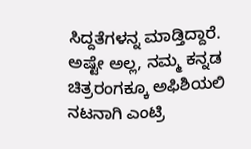ಸಿದ್ದತೆಗಳನ್ನ ಮಾಡ್ತಿದ್ದಾರೆ. ಅಷ್ಟೇ ಅಲ್ಲ, ನಮ್ಮ ಕನ್ನಡ ಚಿತ್ರರಂಗಕ್ಕೂ ಅಫಿಶಿಯಲಿ ನಟನಾಗಿ ಎಂಟ್ರಿ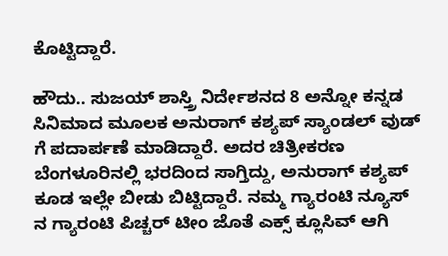ಕೊಟ್ಟಿದ್ದಾರೆ.

ಹೌದು.. ಸುಜಯ್ ಶಾಸ್ತ್ರಿ ನಿರ್ದೇಶನದ 8 ಅನ್ನೋ ಕನ್ನಡ ಸಿನಿಮಾದ ಮೂಲಕ ಅನುರಾಗ್ ಕಶ್ಯಪ್ ಸ್ಯಾಂಡಲ್ ವುಡ್ ಗೆ ಪದಾರ್ಪಣೆ ಮಾಡಿದ್ದಾರೆ. ಅದರ ಚಿತ್ರೀಕರಣ ಬೆಂಗಳೂರಿನಲ್ಲಿ ಭರದಿಂದ ಸಾಗ್ತಿದ್ದು, ಅನುರಾಗ್ ಕಶ್ಯಪ್ ಕೂಡ ಇಲ್ಲೇ ಬೀಡು ಬಿಟ್ಟಿದ್ದಾರೆ. ನಮ್ಮ ಗ್ಯಾರಂಟಿ ನ್ಯೂಸ್ ನ ಗ್ಯಾರಂಟಿ ಪಿಚ್ಚರ್ ಟೀಂ ಜೊತೆ ಎಕ್ಸ್ ಕ್ಲೂಸಿವ್ ಆಗಿ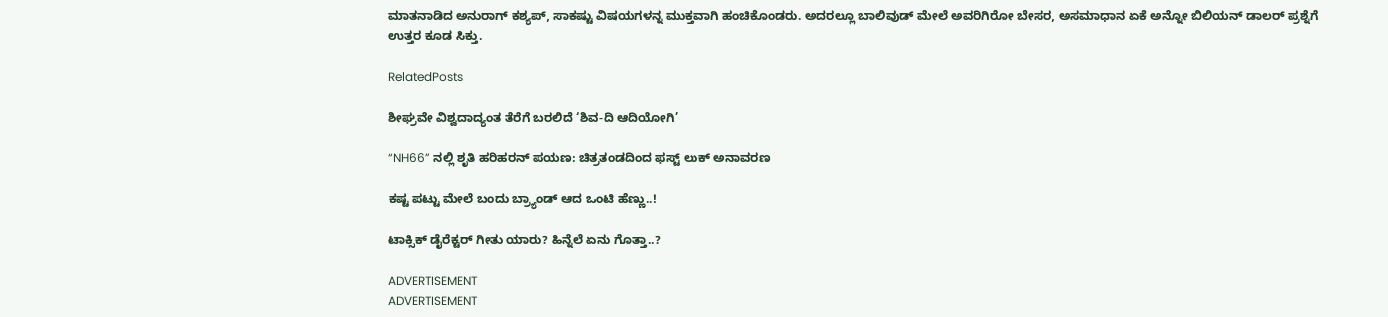ಮಾತನಾಡಿದ ಅನುರಾಗ್ ಕಶ್ಯಪ್, ಸಾಕಷ್ಟು ವಿಷಯಗಳನ್ನ ಮುಕ್ತವಾಗಿ ಹಂಚಿಕೊಂಡರು. ಅದರಲ್ಲೂ ಬಾಲಿವುಡ್ ಮೇಲೆ ಅವರಿಗಿರೋ ಬೇಸರ, ಅಸಮಾಧಾನ ಏಕೆ ಅನ್ನೋ ಬಿಲಿಯನ್ ಡಾಲರ್ ಪ್ರಶ್ನೆಗೆ ಉತ್ತರ ಕೂಡ ಸಿಕ್ತು.

RelatedPosts

ಶೀಘ್ರವೇ ವಿಶ್ವದಾದ್ಯಂತ ತೆರೆಗೆ ಬರಲಿದೆ ‘ಶಿವ-ದಿ ಆದಿಯೋಗಿ’

“NH66” ನಲ್ಲಿ ಶೃತಿ ಹರಿಹರನ್ ಪಯಣ: ಚಿತ್ರತಂಡದಿಂದ ಫಸ್ಟ್ ಲುಕ್ ಅನಾವರಣ

ಕಷ್ಟ ಪಟ್ಟು ಮೇಲೆ ಬಂದು ಬ್ರ್ಯಾಂಡ್ ಆದ ಒಂಟಿ ಹೆಣ್ಣು..!

ಟಾಕ್ಸಿಕ್ ಡೈರೆಕ್ಟರ್ ಗೀತು ಯಾರು? ಹಿನ್ನೆಲೆ ಏನು ಗೊತ್ತಾ..?

ADVERTISEMENT
ADVERTISEMENT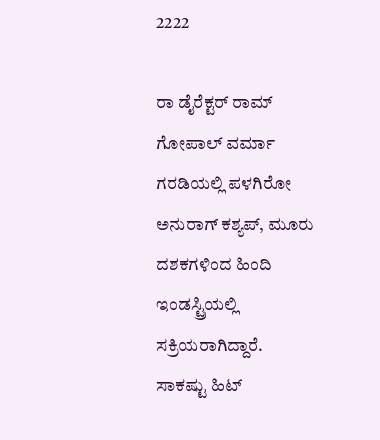2222

ರಾ ಡೈರೆಕ್ಟರ್ ರಾಮ್ ಗೋಪಾಲ್ ವರ್ಮಾ ಗರಡಿಯಲ್ಲಿ ಪಳಗಿರೋ ಅನುರಾಗ್ ಕಶ್ಯಪ್, ಮೂರು ದಶಕಗಳಿಂದ ಹಿಂದಿ ಇಂಡಸ್ಟ್ರಿಯಲ್ಲಿ ಸಕ್ರಿಯರಾಗಿದ್ದಾರೆ. ಸಾಕಷ್ಟು ಹಿಟ್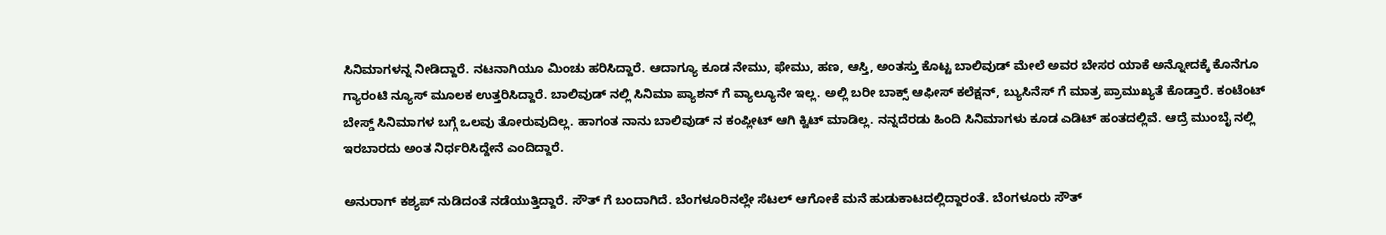ಸಿನಿಮಾಗಳನ್ನ ನೀಡಿದ್ದಾರೆ. ನಟನಾಗಿಯೂ ಮಿಂಚು ಹರಿಸಿದ್ದಾರೆ. ಆದಾಗ್ಯೂ ಕೂಡ ನೇಮು, ಫೇಮು, ಹಣ, ಆಸ್ತಿ, ಅಂತಸ್ತು ಕೊಟ್ಟ ಬಾಲಿವುಡ್ ಮೇಲೆ ಅವರ ಬೇಸರ ಯಾಕೆ ಅನ್ನೋದಕ್ಕೆ ಕೊನೆಗೂ ಗ್ಯಾರಂಟಿ ನ್ಯೂಸ್ ಮೂಲಕ ಉತ್ತರಿಸಿದ್ದಾರೆ. ಬಾಲಿವುಡ್ ನಲ್ಲಿ ಸಿನಿಮಾ ಪ್ಯಾಶನ್ ಗೆ ವ್ಯಾಲ್ಯೂನೇ ಇಲ್ಲ. ಅಲ್ಲಿ ಬರೀ ಬಾಕ್ಸ್ ಆಫೀಸ್ ಕಲೆಕ್ಷನ್, ಬ್ಯುಸಿನೆಸ್ ಗೆ ಮಾತ್ರ ಪ್ರಾಮುಖ್ಯತೆ ಕೊಡ್ತಾರೆ. ಕಂಟೆಂಟ್ ಬೇಸ್ಡ್ ಸಿನಿಮಾಗಳ ಬಗ್ಗೆ ಒಲವು ತೋರುವುದಿಲ್ಲ. ಹಾಗಂತ ನಾನು ಬಾಲಿವುಡ್ ನ ಕಂಪ್ಲೀಟ್ ಆಗಿ ಕ್ವಿಟ್ ಮಾಡಿಲ್ಲ. ನನ್ನದೆರಡು ಹಿಂದಿ ಸಿನಿಮಾಗಳು ಕೂಡ ಎಡಿಟ್ ಹಂತದಲ್ಲಿವೆ. ಆದ್ರೆ ಮುಂಬೈ ನಲ್ಲಿ ಇರಬಾರದು ಅಂತ ನಿರ್ಧರಿಸಿದ್ದೇನೆ ಎಂದಿದ್ದಾರೆ.

ಅನುರಾಗ್ ಕಶ್ಯಪ್ ನುಡಿದಂತೆ ನಡೆಯುತ್ತಿದ್ದಾರೆ. ಸೌತ್ ಗೆ ಬಂದಾಗಿದೆ. ಬೆಂಗಳೂರಿನಲ್ಲೇ ಸೆಟಲ್ ಆಗೋಕೆ ಮನೆ ಹುಡುಕಾಟದಲ್ಲಿದ್ದಾರಂತೆ. ಬೆಂಗಳೂರು ಸೌತ್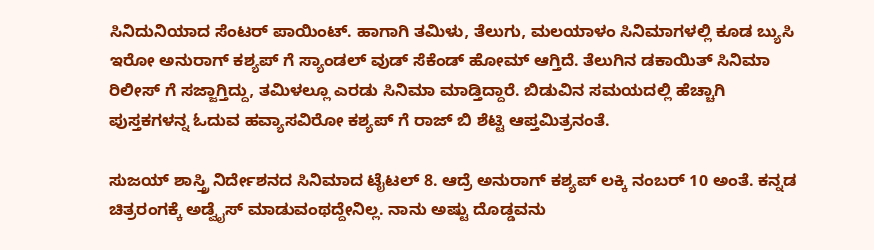ಸಿನಿದುನಿಯಾದ ಸೆಂಟರ್ ಪಾಯಿಂಟ್. ಹಾಗಾಗಿ ತಮಿಳು, ತೆಲುಗು, ಮಲಯಾಳಂ ಸಿನಿಮಾಗಳಲ್ಲಿ ಕೂಡ ಬ್ಯುಸಿ ಇರೋ ಅನುರಾಗ್ ಕಶ್ಯಪ್ ಗೆ ಸ್ಯಾಂಡಲ್ ವುಡ್ ಸೆಕೆಂಡ್ ಹೋಮ್ ಆಗ್ತಿದೆ. ತೆಲುಗಿನ ಡಕಾಯಿತ್ ಸಿನಿಮಾ ರಿಲೀಸ್ ಗೆ ಸಜ್ಜಾಗ್ತಿದ್ದು, ತಮಿಳಲ್ಲೂ ಎರಡು ಸಿನಿಮಾ ಮಾಡ್ತಿದ್ದಾರೆ. ಬಿಡುವಿನ ಸಮಯದಲ್ಲಿ ಹೆಚ್ಚಾಗಿ ಪುಸ್ತಕಗಳನ್ನ ಓದುವ ಹವ್ಯಾಸವಿರೋ ಕಶ್ಯಪ್ ಗೆ ರಾಜ್ ಬಿ ಶೆಟ್ಟಿ ಆಪ್ತಮಿತ್ರನಂತೆ.

ಸುಜಯ್ ಶಾಸ್ತ್ರಿ ನಿರ್ದೇಶನದ ಸಿನಿಮಾದ ಟೈಟಲ್ 8. ಆದ್ರೆ ಅನುರಾಗ್ ಕಶ್ಯಪ್ ಲಕ್ಕಿ ನಂಬರ್ 10 ಅಂತೆ. ಕನ್ನಡ ಚಿತ್ರರಂಗಕ್ಕೆ ಅಡ್ವೈಸ್ ಮಾಡುವಂಥದ್ದೇನಿಲ್ಲ. ನಾನು ಅಷ್ಟು ದೊಡ್ಡವನು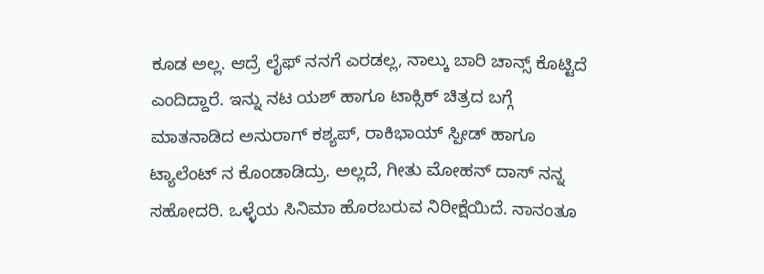ಕೂಡ ಅಲ್ಲ. ಆದ್ರೆ ಲೈಫ್ ನನಗೆ ಎರಡಲ್ಲ, ನಾಲ್ಕು ಬಾರಿ ಚಾನ್ಸ್ ಕೊಟ್ಟಿದೆ ಎಂದಿದ್ದಾರೆ. ಇನ್ನು ನಟ ಯಶ್ ಹಾಗೂ ಟಾಕ್ಸಿಕ್ ಚಿತ್ರದ ಬಗ್ಗೆ ಮಾತನಾಡಿದ ಅನುರಾಗ್ ಕಶ್ಯಪ್, ರಾಕಿಭಾಯ್ ಸ್ಪೀಡ್ ಹಾಗೂ ಟ್ಯಾಲೆಂಟ್ ನ ಕೊಂಡಾಡಿದ್ರು. ಅಲ್ಲದೆ, ಗೀತು ಮೋಹನ್ ದಾಸ್ ನನ್ನ ಸಹೋದರಿ. ಒಳ್ಳೆಯ ಸಿನಿಮಾ ಹೊರಬರುವ ನಿರೀಕ್ಷೆಯಿದೆ. ನಾನಂತೂ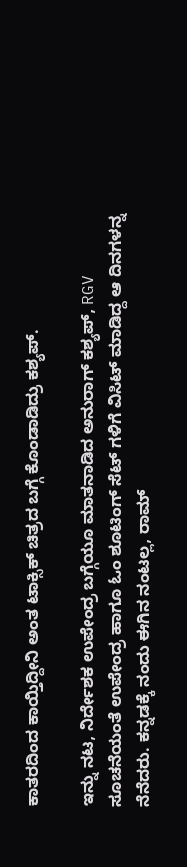ಕಾತರದಿಂದ ಕಾಯ್ತಿದ್ದೀನಿ ಅಂತ ಟಾಕ್ಸಿಕ್ ಚಿತ್ರದ ಬಗ್ಗೆ ಕೊಂಡಾಡಿದ್ರು ಕಶ್ಯಪ್.

ಇನ್ನು ನಟ, ನಿರ್ದೇಶಕ ಉಪೇಂದ್ರ ಬಗ್ಗೆಯೂ ಮಾತನಾಡಿದ ಅನುರಾಗ್ ಕಶ್ಯಪ್, RGV ಸೂಚನೆಯಂತೆ ಉಪೇಂದ್ರ ಹಾಗೂ ಓಂ ಶೂಟಿಂಗ್ ಸೆಟ್ ಗಳಿಗೆ ವಿಸಿಟ್ ಮಾಡಿದ್ದ ಆ ದಿನಗಳನ್ನ ನೆನೆದರು. ಕನ್ನಡಕ್ಕೆ ನಂದು ಈಗಿನ ನಂಟಲ್ಲ, ರಾಮ್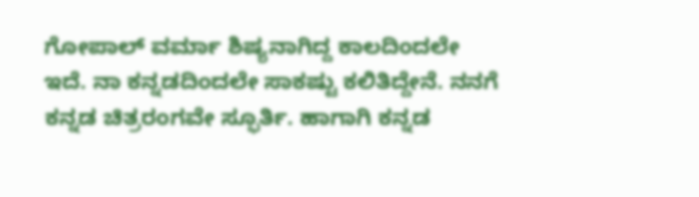ಗೋಪಾಲ್ ವರ್ಮಾ ಶಿಷ್ಯನಾಗಿದ್ದ ಕಾಲದಿಂದಲೇ ಇದೆ. ನಾ ಕನ್ನಡದಿಂದಲೇ ಸಾಕಷ್ಟು ಕಲಿತಿದ್ದೇನೆ. ನನಗೆ ಕನ್ನಡ ಚಿತ್ರರಂಗವೇ ಸ್ಫೂರ್ತಿ. ಹಾಗಾಗಿ ಕನ್ನಡ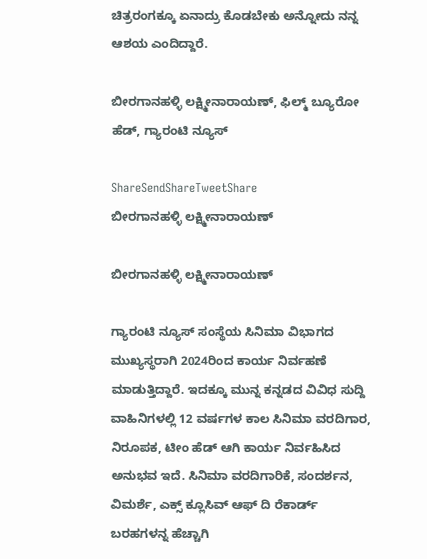ಚಿತ್ರರಂಗಕ್ಕೂ ಏನಾದ್ರು ಕೊಡಬೇಕು ಅನ್ನೋದು ನನ್ನ ಆಶಯ ಎಂದಿದ್ದಾರೆ.

ಬೀರಗಾನಹಳ್ಳಿ ಲಕ್ಷ್ಮೀನಾರಾಯಣ್, ಫಿಲ್ಮ್ ಬ್ಯೂರೋ ಹೆಡ್, ಗ್ಯಾರಂಟಿ ನ್ಯೂಸ್‌

ShareSendShareTweetShare
ಬೀರಗಾನಹಳ್ಳಿ ಲಕ್ಷ್ಮೀನಾರಾಯಣ್

ಬೀರಗಾನಹಳ್ಳಿ ಲಕ್ಷ್ಮೀನಾರಾಯಣ್

ಗ್ಯಾರಂಟಿ ನ್ಯೂಸ್ ಸಂಸ್ಥೆಯ ಸಿನಿಮಾ ವಿಭಾಗದ ಮುಖ್ಯಸ್ಥರಾಗಿ 2024ರಿಂದ ಕಾರ್ಯ ನಿರ್ವಹಣೆ ಮಾಡುತ್ತಿದ್ದಾರೆ. ಇದಕ್ಕೂ ಮುನ್ನ ಕನ್ನಡದ ವಿವಿಧ ಸುದ್ದಿ ವಾಹಿನಿಗಳಲ್ಲಿ 12 ವರ್ಷಗಳ ಕಾಲ ಸಿನಿಮಾ ವರದಿಗಾರ, ನಿರೂಪಕ, ಟೀಂ ಹೆಡ್ ಆಗಿ ಕಾರ್ಯ ನಿರ್ವಹಿಸಿದ ಅನುಭವ ಇದೆ. ಸಿನಿಮಾ ವರದಿಗಾರಿಕೆ, ಸಂದರ್ಶನ, ವಿಮರ್ಶೆ, ಎಕ್ಸ್ ಕ್ಲೂಸಿವ್ ಆಫ್ ದಿ ರೆಕಾರ್ಡ್ ಬರಹಗಳನ್ನ ಹೆಚ್ಚಾಗಿ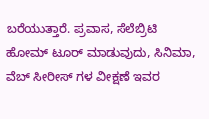ಬರೆಯುತ್ತಾರೆ. ಪ್ರವಾಸ, ಸೆಲೆಬ್ರಿಟಿ ಹೋಮ್ ಟೂರ್ ಮಾಡುವುದು, ಸಿನಿಮಾ, ವೆಬ್ ಸೀರೀಸ್ ಗಳ ವೀಕ್ಷಣೆ ಇವರ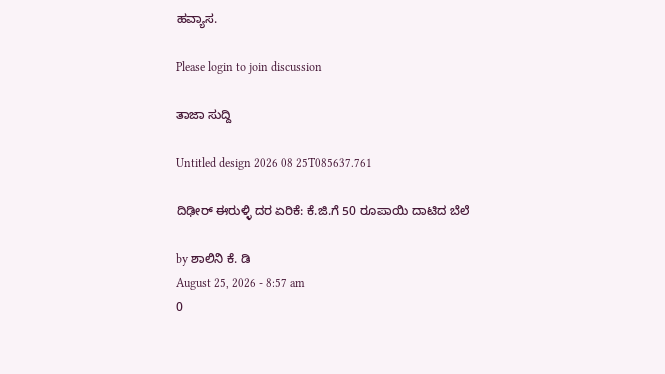ಹವ್ಯಾಸ.

Please login to join discussion

ತಾಜಾ ಸುದ್ದಿ

Untitled design 2026 08 25T085637.761

ದಿಢೀರ್‌‌ ಈರುಳ್ಳಿ ದರ ಏರಿಕೆ: ಕೆ.ಜಿ.ಗೆ 50 ರೂಪಾಯಿ ದಾಟಿದ ಬೆಲೆ

by ಶಾಲಿನಿ ಕೆ. ಡಿ
August 25, 2026 - 8:57 am
0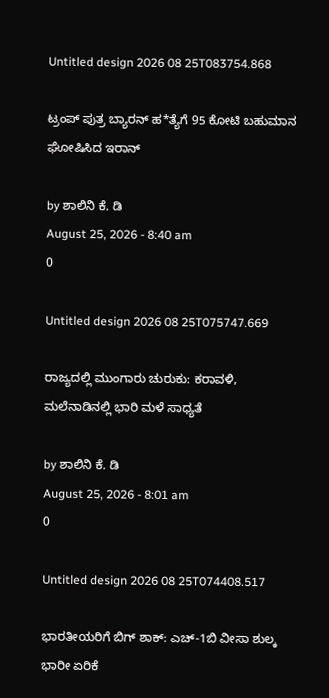Untitled design 2026 08 25T083754.868

ಟ್ರಂಪ್ ಪುತ್ರ ಬ್ಯಾರನ್ ಹ*ತ್ಯೆಗೆ 95 ಕೋಟಿ ಬಹುಮಾನ ಘೋಷಿಸಿದ ಇರಾನ್

by ಶಾಲಿನಿ ಕೆ. ಡಿ
August 25, 2026 - 8:40 am
0

Untitled design 2026 08 25T075747.669

ರಾಜ್ಯದಲ್ಲಿ ಮುಂಗಾರು ಚುರುಕು: ಕರಾವಳಿ, ಮಲೆನಾಡಿನಲ್ಲಿ ಭಾರಿ ಮಳೆ ಸಾಧ್ಯತೆ

by ಶಾಲಿನಿ ಕೆ. ಡಿ
August 25, 2026 - 8:01 am
0

Untitled design 2026 08 25T074408.517

ಭಾರತೀಯರಿಗೆ ಬಿಗ್‌ ಶಾಕ್: ಎಚ್-1ಬಿ ವೀಸಾ ಶುಲ್ಕ ಭಾರೀ ಏರಿಕೆ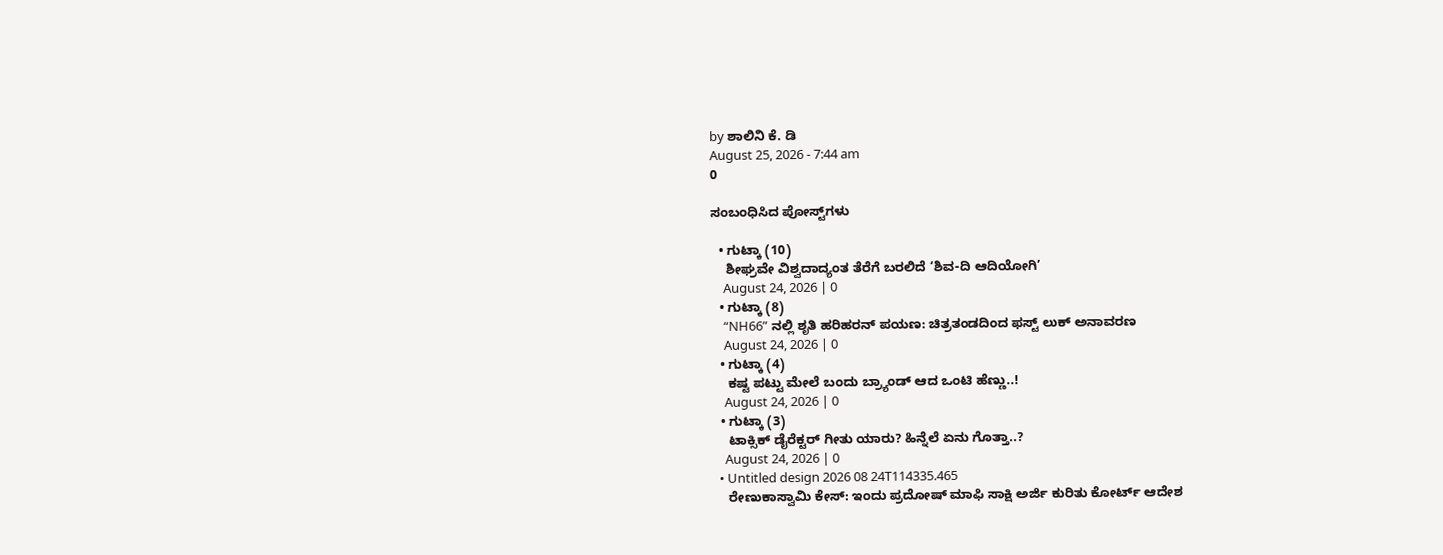by ಶಾಲಿನಿ ಕೆ. ಡಿ
August 25, 2026 - 7:44 am
0

ಸಂಬಂಧಿಸಿದ ಪೋಸ್ಟ್‌ಗಳು

  • ಗುಟ್ಕಾ (10)
    ಶೀಘ್ರವೇ ವಿಶ್ವದಾದ್ಯಂತ ತೆರೆಗೆ ಬರಲಿದೆ ‘ಶಿವ-ದಿ ಆದಿಯೋಗಿ’
    August 24, 2026 | 0
  • ಗುಟ್ಕಾ (8)
    “NH66” ನಲ್ಲಿ ಶೃತಿ ಹರಿಹರನ್ ಪಯಣ: ಚಿತ್ರತಂಡದಿಂದ ಫಸ್ಟ್ ಲುಕ್ ಅನಾವರಣ
    August 24, 2026 | 0
  • ಗುಟ್ಕಾ (4)
    ಕಷ್ಟ ಪಟ್ಟು ಮೇಲೆ ಬಂದು ಬ್ರ್ಯಾಂಡ್ ಆದ ಒಂಟಿ ಹೆಣ್ಣು..!
    August 24, 2026 | 0
  • ಗುಟ್ಕಾ (3)
    ಟಾಕ್ಸಿಕ್ ಡೈರೆಕ್ಟರ್ ಗೀತು ಯಾರು? ಹಿನ್ನೆಲೆ ಏನು ಗೊತ್ತಾ..?
    August 24, 2026 | 0
  • Untitled design 2026 08 24T114335.465
    ರೇಣುಕಾಸ್ವಾಮಿ ಕೇಸ್: ಇಂದು ಪ್ರದೋಷ್ ಮಾಫಿ ಸಾಕ್ಷಿ ಅರ್ಜಿ ಕುರಿತು ಕೋರ್ಟ್ ಆದೇಶ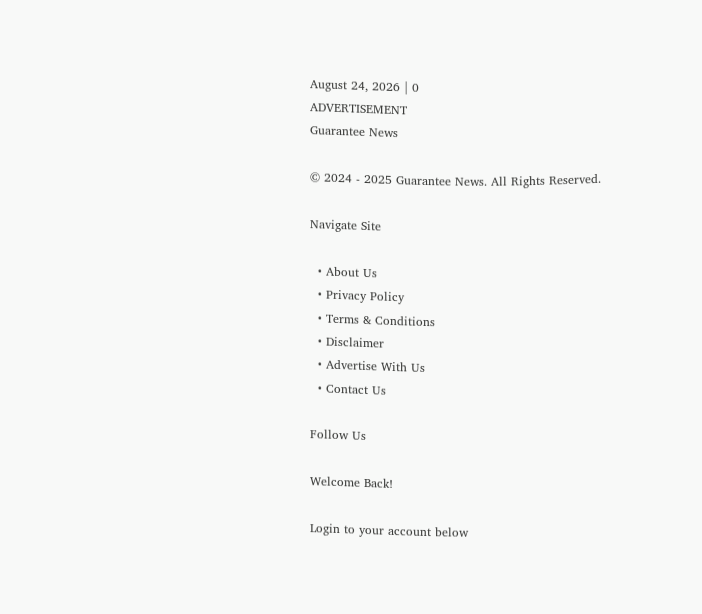August 24, 2026 | 0
ADVERTISEMENT
Guarantee News

© 2024 - 2025 Guarantee News. All Rights Reserved.

Navigate Site

  • About Us
  • Privacy Policy
  • Terms & Conditions
  • Disclaimer
  • Advertise With Us
  • Contact Us

Follow Us

Welcome Back!

Login to your account below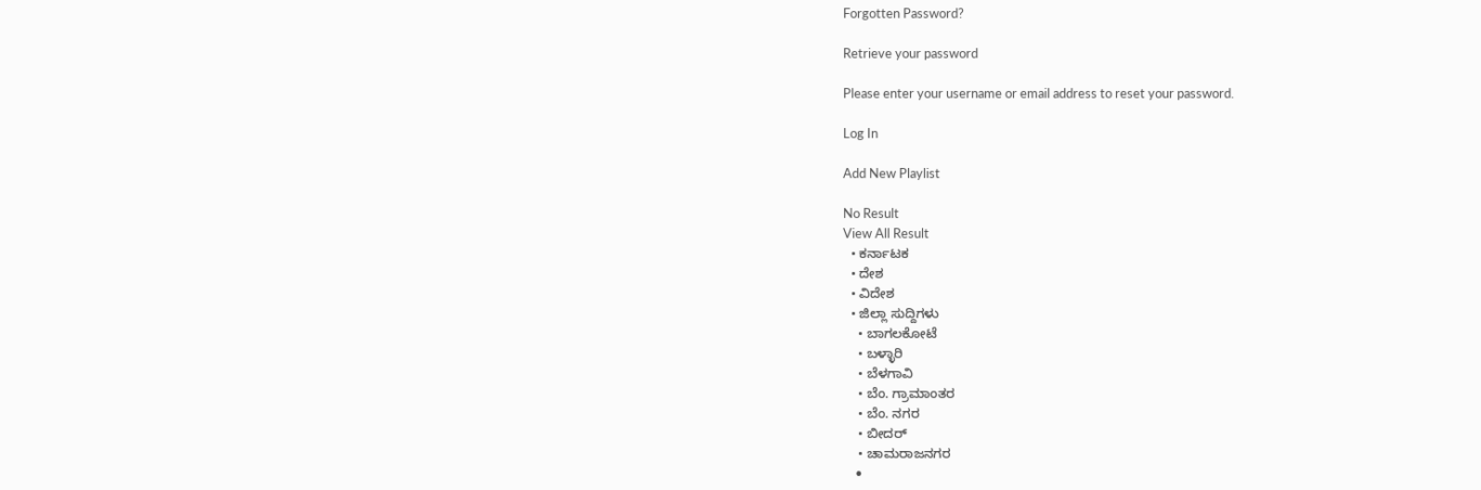Forgotten Password?

Retrieve your password

Please enter your username or email address to reset your password.

Log In

Add New Playlist

No Result
View All Result
  • ಕರ್ನಾಟಕ
  • ದೇಶ
  • ವಿದೇಶ
  • ಜಿಲ್ಲಾ ಸುದ್ದಿಗಳು
    • ಬಾಗಲಕೋಟೆ
    • ಬಳ್ಳಾರಿ
    • ಬೆಳಗಾವಿ
    • ಬೆಂ. ಗ್ರಾಮಾಂತರ
    • ಬೆಂ. ನಗರ
    • ಬೀದರ್
    • ಚಾಮರಾಜನಗರ
    •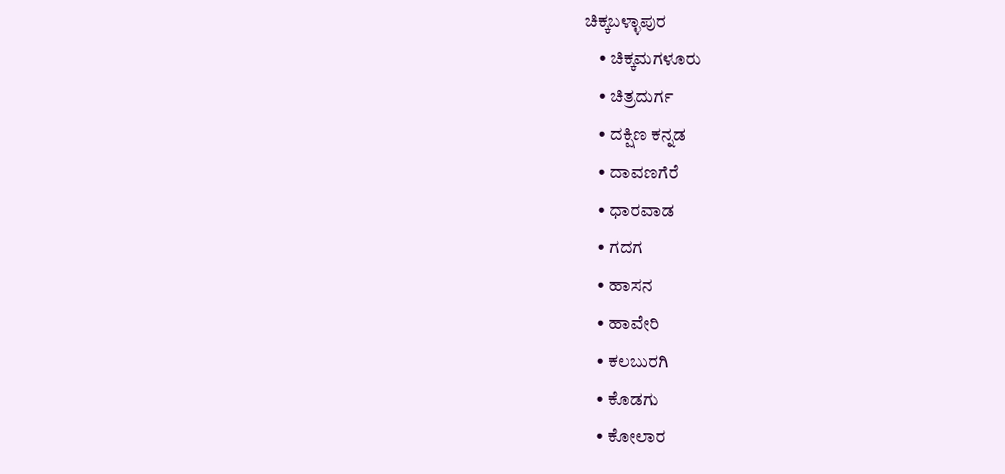ಚಿಕ್ಕಬಳ್ಳಾಪುರ
    • ಚಿಕ್ಕಮಗಳೂರು
    • ಚಿತ್ರದುರ್ಗ
    • ದಕ್ಷಿಣ ಕನ್ನಡ
    • ದಾವಣಗೆರೆ
    • ಧಾರವಾಡ
    • ಗದಗ
    • ಹಾಸನ
    • ಹಾವೇರಿ
    • ಕಲಬುರಗಿ
    • ಕೊಡಗು
    • ಕೋಲಾರ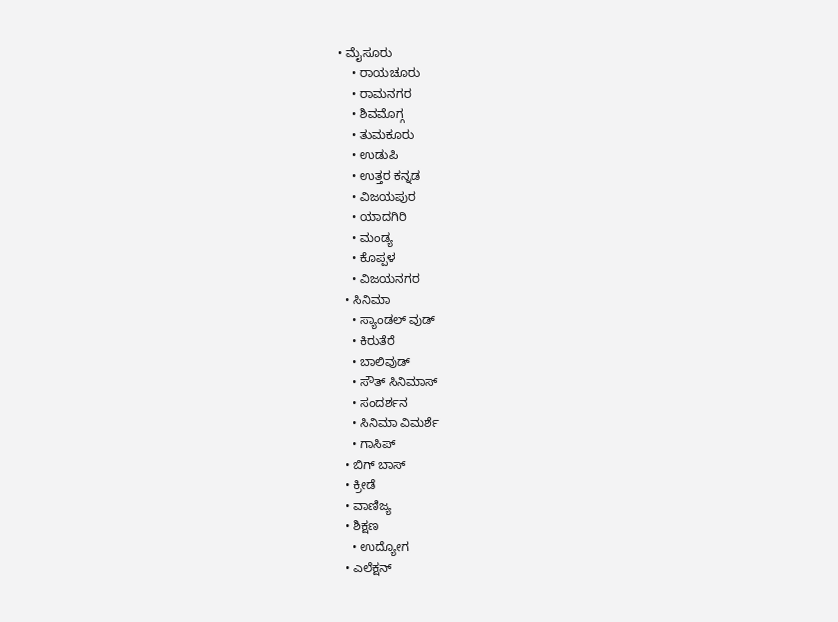• ಮೈಸೂರು
    • ರಾಯಚೂರು
    • ರಾಮನಗರ
    • ಶಿವಮೊಗ್ಗ
    • ತುಮಕೂರು
    • ಉಡುಪಿ
    • ಉತ್ತರ ಕನ್ನಡ
    • ವಿಜಯಪುರ
    • ಯಾದಗಿರಿ
    • ಮಂಡ್ಯ
    • ಕೊಪ್ಪಳ
    • ವಿಜಯನಗರ
  • ಸಿನಿಮಾ
    • ಸ್ಯಾಂಡಲ್ ವುಡ್
    • ಕಿರುತೆರೆ
    • ಬಾಲಿವುಡ್
    • ಸೌತ್ ಸಿನಿಮಾಸ್
    • ಸಂದರ್ಶನ
    • ಸಿನಿಮಾ ವಿಮರ್ಶೆ
    • ಗಾಸಿಪ್
  • ಬಿಗ್ ಬಾಸ್
  • ಕ್ರೀಡೆ
  • ವಾಣಿಜ್ಯ
  • ಶಿಕ್ಷಣ
    • ಉದ್ಯೋಗ
  • ಎಲೆಕ್ಷನ್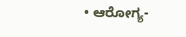• ಆರೋಗ್ಯ-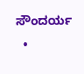ಸೌಂದರ್ಯ
  •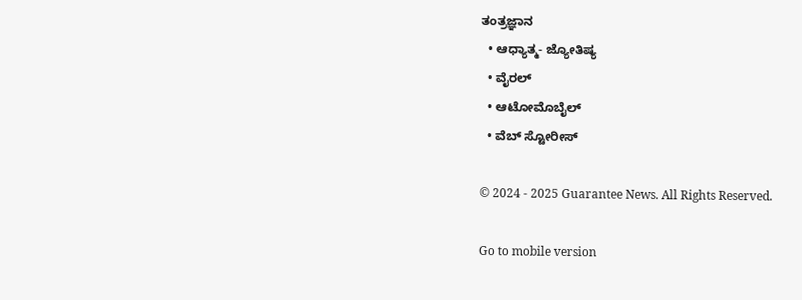ತಂತ್ರಜ್ಞಾನ
  • ಆಧ್ಯಾತ್ಮ- ಜ್ಯೋತಿಷ್ಯ
  • ವೈರಲ್
  • ಆಟೋಮೊಬೈಲ್
  • ವೆಬ್ ಸ್ಟೋರೀಸ್

© 2024 - 2025 Guarantee News. All Rights Reserved.

Go to mobile version